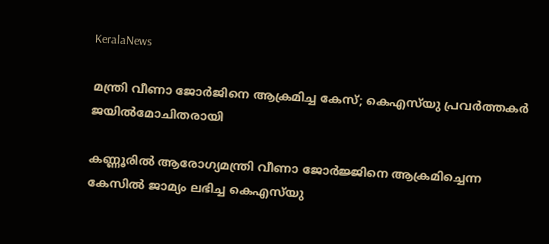KeralaNews

മന്ത്രി വീണാ ജോര്‍ജിനെ ആക്രമിച്ച കേസ്; കെഎസ്‌യു പ്രവര്‍ത്തകര്‍ ജയില്‍മോചിതരായി

കണ്ണൂരില്‍ ആരോഗ്യമന്ത്രി വീണാ ജോര്‍ജ്ജിനെ ആക്രമിച്ചെന്ന കേസില്‍ ജാമ്യം ലഭിച്ച കെഎസ്‌യു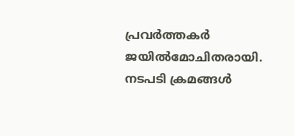പ്രവര്‍ത്തകര്‍ ജയില്‍മോചിതരായി. നടപടി ക്രമങ്ങള്‍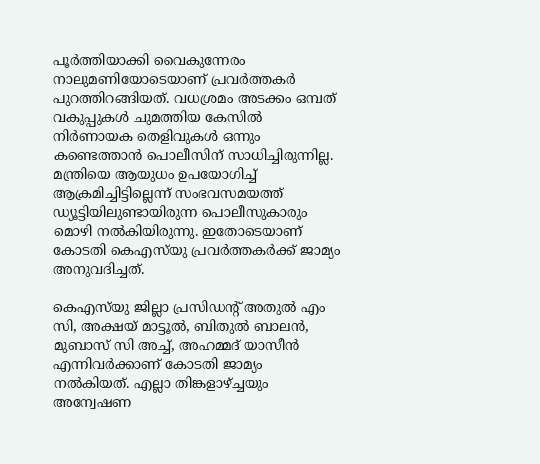പൂര്‍ത്തിയാക്കി വൈകുന്നേരം നാലുമണിയോടെയാണ് പ്രവര്‍ത്തകര്‍ പുറത്തിറങ്ങിയത്. വധശ്രമം അടക്കം ഒമ്പത് വകുപ്പുകള്‍ ചുമത്തിയ കേസില്‍ നിര്‍ണായക തെളിവുകള്‍ ഒന്നും കണ്ടെത്താന്‍ പൊലീസിന് സാധിച്ചിരുന്നില്ല. മന്ത്രിയെ ആയുധം ഉപയോഗിച്ച് ആക്രമിച്ചിട്ടില്ലെന്ന് സംഭവസമയത്ത് ഡ്യൂട്ടിയിലുണ്ടായിരുന്ന പൊലീസുകാരും മൊഴി നല്‍കിയിരുന്നു. ഇതോടെയാണ് കോടതി കെഎസ്‌യു പ്രവര്‍ത്തകര്‍ക്ക് ജാമ്യം അനുവദിച്ചത്.

കെഎസ്‌യു ജില്ലാ പ്രസിഡന്റ് അതുല്‍ എം സി, അക്ഷയ് മാട്ടൂല്‍, ബിതുല്‍ ബാലന്‍, മുബാസ് സി അച്ച്, അഹമ്മദ് യാസീന്‍ എന്നിവര്‍ക്കാണ് കോടതി ജാമ്യം നല്‍കിയത്. എല്ലാ തിങ്കളാഴ്ച്ചയും അന്വേഷണ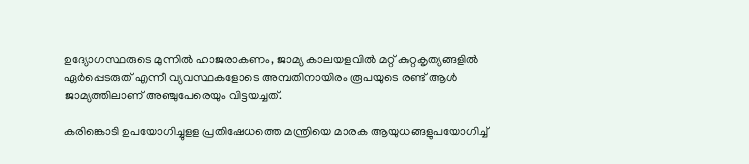ഉദ്യോഗസ്ഥരുടെ മുന്നില്‍ ഹാജരാകണം, ജാമ്യ കാലയളവില്‍ മറ്റ് കുറ്റകൃത്യങ്ങളില്‍ ഏര്‍പ്പെടരുത് എന്നീ വ്യവസ്ഥകളോടെ അമ്പതിനായിരം രൂപയുടെ രണ്ട് ആള്‍ ജാമ്യത്തിലാണ് അഞ്ചുപേരെയും വിട്ടയച്ചത്.

കരിങ്കൊടി ഉപയോഗിച്ചുളള പ്രതിഷേധത്തെ മന്ത്രിയെ മാരക ആയുധങ്ങളുപയോഗിച്ച്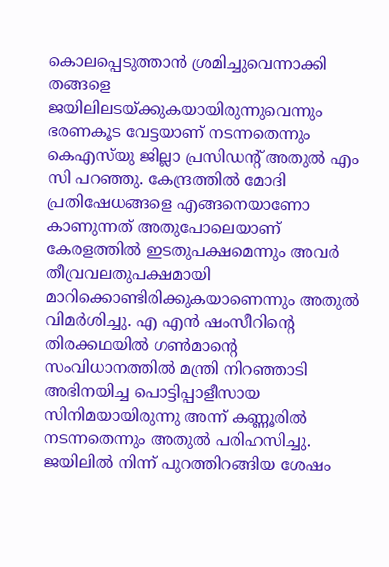കൊലപ്പെടുത്താൻ ശ്രമിച്ചുവെന്നാക്കി തങ്ങളെ ജയിലിലടയ്ക്കുകയായിരുന്നുവെന്നും ഭരണകൂട വേട്ടയാണ് നടന്നതെന്നും കെഎസ്‌യു ജില്ലാ പ്രസിഡന്റ് അതുല്‍ എം സി പറഞ്ഞു. കേന്ദ്രത്തില്‍ മോദി പ്രതിഷേധങ്ങളെ എങ്ങനെയാണോ കാണുന്നത് അതുപോലെയാണ് കേരളത്തിൽ ഇടതുപക്ഷമെന്നും അവർ തീവ്രവലതുപക്ഷമായി മാറിക്കൊണ്ടിരിക്കുകയാണെന്നും അതുൽ വിമർശിച്ചു. എ എന്‍ ഷംസീറിന്റെ തിരക്കഥയില്‍ ഗണ്‍മാന്റെ സംവിധാനത്തില്‍ മന്ത്രി നിറഞ്ഞാടി അഭിനയിച്ച പൊട്ടിപ്പാളീസായ സിനിമയായിരുന്നു അന്ന് കണ്ണൂരിൽ നടന്നതെന്നും അതുൽ പരിഹസിച്ചു. ജയിലിൽ നിന്ന് പുറത്തിറങ്ങിയ ശേഷം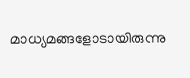മാധ്യമങ്ങളോടായിരുന്നു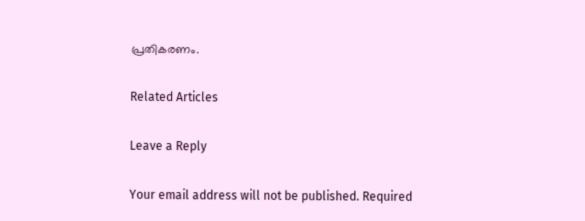പ്രതികരണം.

Related Articles

Leave a Reply

Your email address will not be published. Required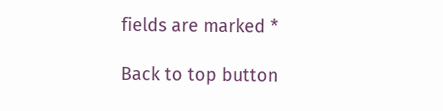fields are marked *

Back to top button